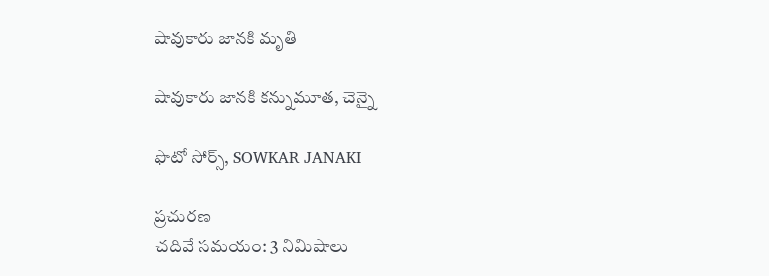షావుకారు జానకి మృతి

షావుకారు జానకి కన్నుమూత, చెన్నై

ఫొటో సోర్స్, SOWKAR JANAKI

ప్రచురణ
చదివే సమయం: 3 నిమిషాలు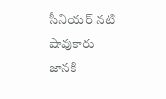సీనియర్ నటి షావుకారు జానకి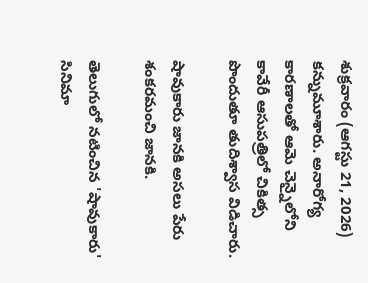శుక్రవారం (ఆగస్టు 21, 2026) కన్నుమూశారు. అనారోగ్య కారణాలతో ఆమె చెన్నైలోని కావేరీ ఆసుపత్రిలో చికిత్స పొందుతూ తుదిశ్వాస విడిచారు.

షావుకారు జానకి అసలు పేరు శంకరమంచి జానకి.

తెలుగులో నటించిన 'షావుకారు' సినిమా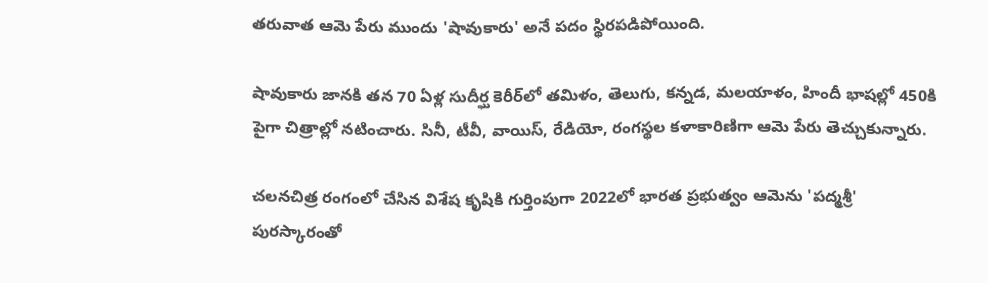తరువాత ఆమె పేరు ముందు 'షావుకారు' అనే పదం స్థిరపడిపోయింది.

షావుకారు జానకి తన 70 ఏళ్ల సుదీర్ఘ కెరీర్‌లో తమిళం, తెలుగు, కన్నడ, మలయాళం, హిందీ భాషల్లో 450కి పైగా చిత్రాల్లో నటించారు. సినీ, టీవీ, వాయిస్, రేడియో, రంగస్థల కళాకారిణిగా ఆమె పేరు తెచ్చుకున్నారు.

చలనచిత్ర రంగంలో చేసిన విశేష కృషికి గుర్తింపుగా 2022లో భారత ప్రభుత్వం ఆమెను 'పద్మశ్రీ' పురస్కారంతో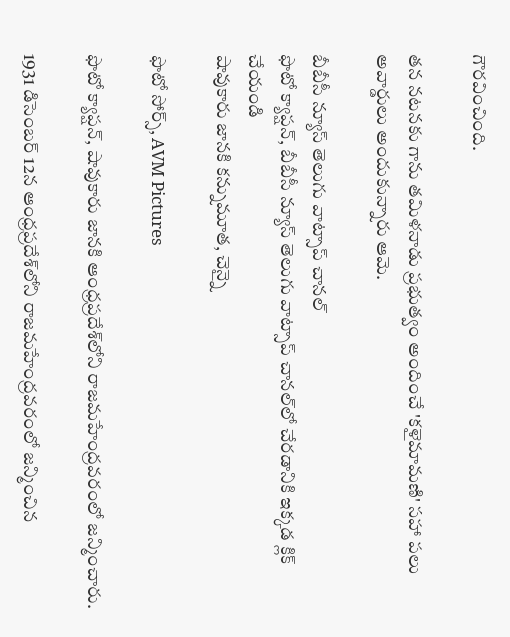గౌరవించింది.

తన నటనకు గాను తమిళనాడు ప్రభుత్వం అందించే 'కళైమామణి' సహా పలు అవార్డులు అందుకున్నారు ఆమె.

బీబీసీ న్యూస్ తెలుగు వాట్సాప్ చానల్
ఫొటో క్యాప్షన్, బీబీసీ న్యూస్ తెలుగు వాట్సాప్ చానల్‌లో చేరడానికి ఇక్కడ క్లిక్ చేయండి
షావుకారు జానకి కన్నుమూత, చెన్నై

ఫొటో సోర్స్, AVM Pictures

ఫొటో క్యాప్షన్, షావుకారు జానకి ఆంధ్రప్రదేశ్‌లోని రాజమహేంద్రవరంలో జన్మించారు.

1931 డిసెంబర్ 12న ఆంధ్రప్రదేశ్‌లోని రాజమహేంద్రవరంలో జన్మించిన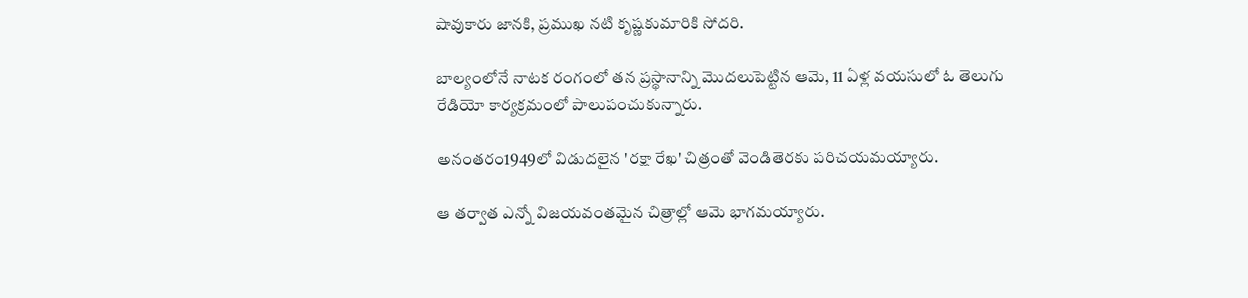షావుకారు జానకి, ప్రముఖ నటి కృష్ణకుమారికి సోదరి.

బాల్యంలోనే నాటక రంగంలో తన ప్రస్థానాన్ని మొదలుపెట్టిన ఆమె, 11 ఏళ్ల వయసులో ఓ తెలుగు రేడియో కార్యక్రమంలో పాలుపంచుకున్నారు.

అనంతరం1949లో విడుదలైన 'రక్షా రేఖ' చిత్రంతో వెండితెరకు పరిచయమయ్యారు.

ఆ తర్వాత ఎన్నో విజయవంతమైన చిత్రాల్లో ఆమె భాగమయ్యారు.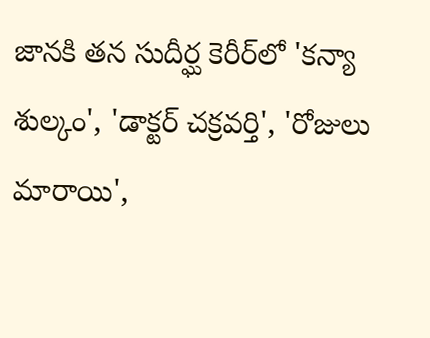జానకి తన సుదీర్ఘ కెరీర్‌లో 'కన్యా శుల్కం', 'డాక్టర్ చక్రవర్తి', 'రోజులు మారాయి',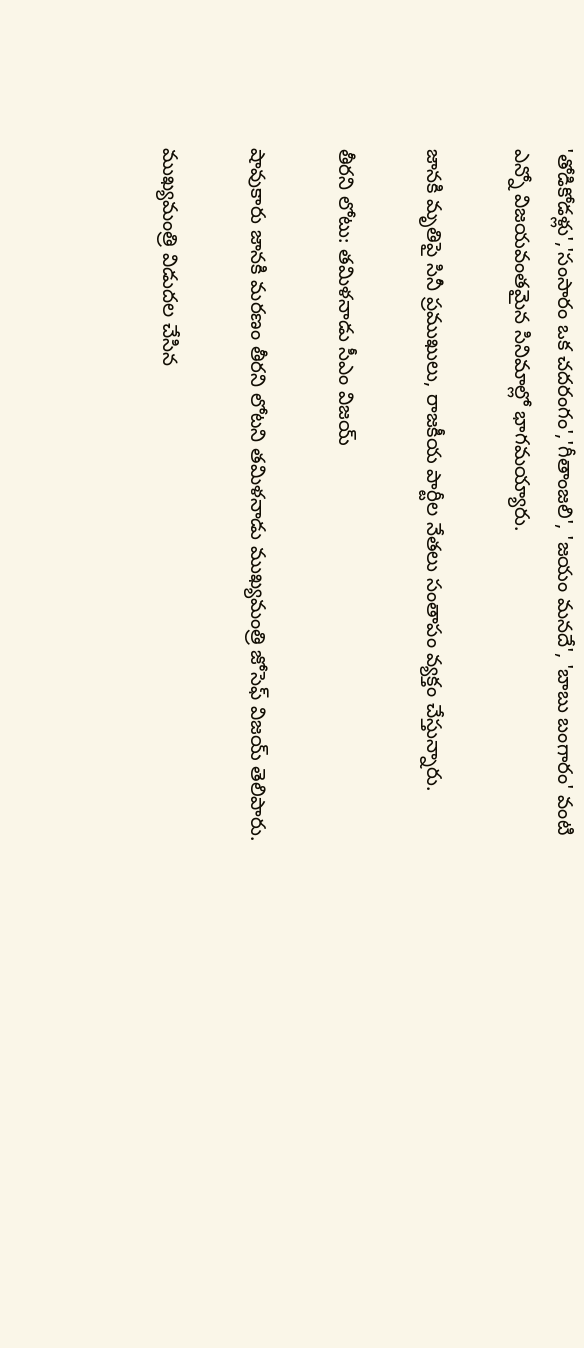'తోడికోడళ్లు','సంసారం ఒక చదరంగం','గీతాంజలి', 'జయం మనదే', 'బాబు బంగారం' వంటి ఎన్నో విజయవంతమైన సినిమాల్లో భాగమయ్యారు.

జానకి మృతిపై సినీ ప్రముఖులు, రాజకీయ పార్టీల నేతలు సంతాపం వ్యక్తం చేస్తున్నారు.

తీరని లోటు: తమిళనాడు సీఎం విజయ్

షావుకారు జానకి మరణం తీరని లోటని తమిళనాడు ముఖ్యమంత్రి జోసెఫ్ విజయ్ తెలిపారు.

ముఖ్యమంత్రి విడుదల చేసిన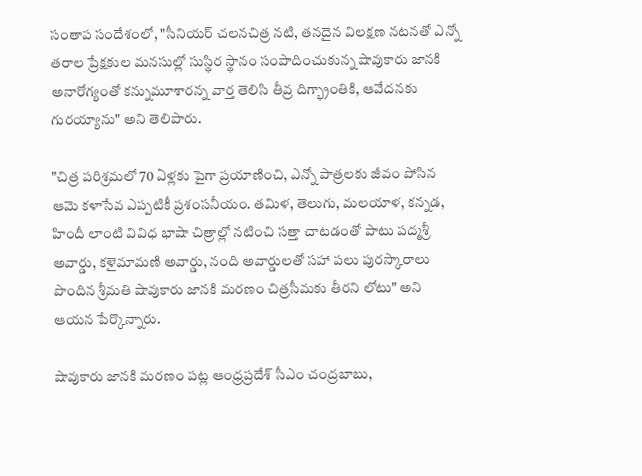సంతాప సందేశంలో, "సీనియర్ చలనచిత్ర నటి, తనదైన విలక్షణ నటనతో ఎన్నో తరాల ప్రేక్షకుల మనసుల్లో సుస్థిర స్థానం సంపాదించుకున్న షావుకారు జానకి అనారోగ్యంతో కన్నుమూశారన్న వార్త తెలిసి తీవ్ర దిగ్భ్రాంతికి, ఆవేదనకు గురయ్యాను" అని తెలిపారు.

"చిత్ర పరిశ్రమలో 70 ఏళ్లకు పైగా ప్రయాణించి, ఎన్నో పాత్రలకు జీవం పోసిన ఆమె కళాసేవ ఎప్పటికీ ప్రశంసనీయం. తమిళ, తెలుగు, మలయాళ, కన్నడ, హిందీ లాంటి వివిధ భాషా చిత్రాల్లో నటించి సత్తా చాటడంతో పాటు పద్మశ్రీ అవార్డు, కళైమామణి అవార్డు, నంది అవార్డులతో సహా పలు పురస్కారాలు పొందిన శ్రీమతి షావుకారు జానకి మరణం చిత్రసీమకు తీరని లోటు" అని ఆయన పేర్కొన్నారు.

షావుకారు జానకి మరణం పట్ల ఆంధ్రప్రదేశ్ సీఎం చంద్రబాబు,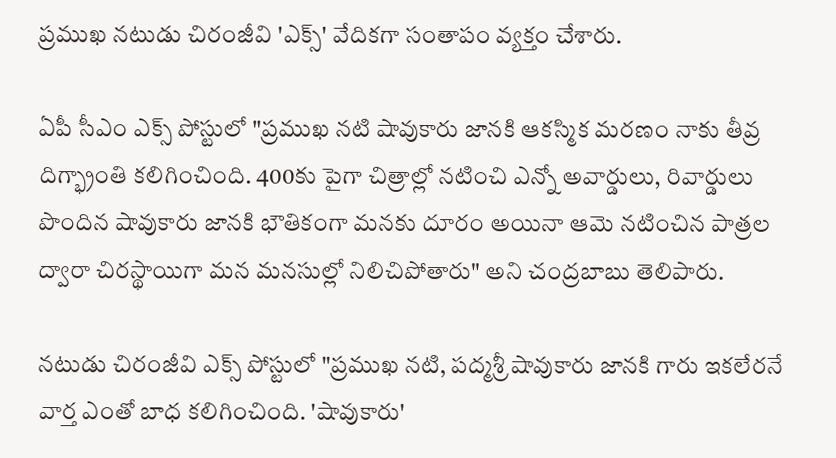ప్రముఖ నటుడు చిరంజీవి 'ఎక్స్' వేదికగా సంతాపం వ్యక్తం చేశారు.

ఏపీ సీఎం ఎక్స్ పోస్టులో "ప్రముఖ నటి షావుకారు జానకి ఆకస్మిక మరణం నాకు తీవ్ర దిగ్భ్రాంతి కలిగించింది. 400కు పైగా చిత్రాల్లో నటించి ఎన్నో అవార్డులు, రివార్డులు పొందిన షావుకారు జానకి భౌతికంగా మనకు దూరం అయినా ఆమె నటించిన పాత్రల ద్వారా చిరస్థాయిగా మన మనసుల్లో నిలిచిపోతారు" అని చంద్రబాబు తెలిపారు.

నటుడు చిరంజీవి ఎక్స్ పోస్టులో "ప్రముఖ నటి, పద్మశ్రీ షావుకారు జానకి గారు ఇకలేరనే వార్త ఎంతో బాధ కలిగించింది. 'షావుకారు'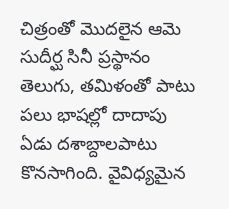చిత్రంతో మొదలైన ఆమె సుదీర్ఘ సినీ ప్రస్థానం తెలుగు, తమిళంతో పాటు పలు భాషల్లో దాదాపు ఏడు దశాబ్దాలపాటు కొనసాగింది. వైవిధ్యమైన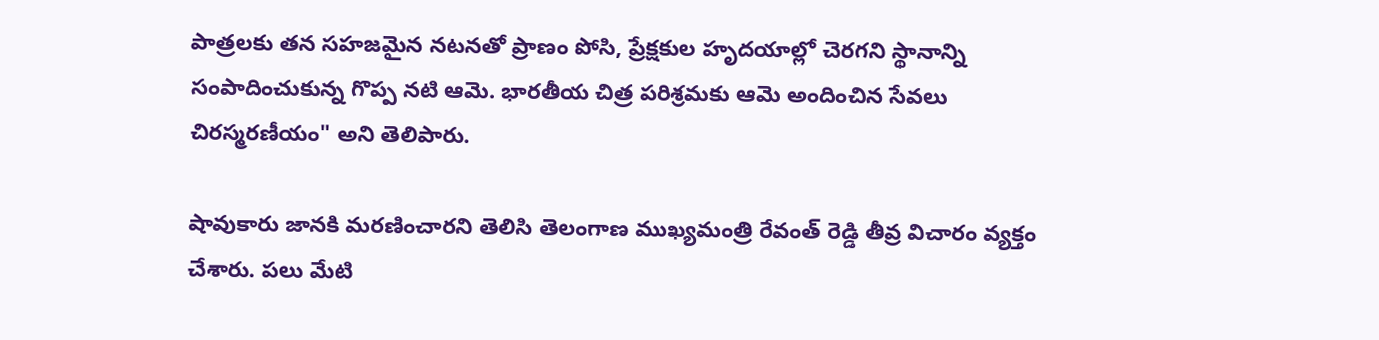పాత్రలకు తన సహజమైన నటనతో ప్రాణం పోసి, ప్రేక్షకుల హృదయాల్లో చెరగని స్థానాన్ని సంపాదించుకున్న గొప్ప నటి ఆమె. భారతీయ చిత్ర పరిశ్రమకు ఆమె అందించిన సేవలు చిరస్మరణీయం" అని తెలిపారు.

షావుకారు జానకి మరణించారని తెలిసి తెలంగాణ ముఖ్యమంత్రి రేవంత్ రెడ్డి తీవ్ర విచారం వ్యక్తం చేశారు. పలు మేటి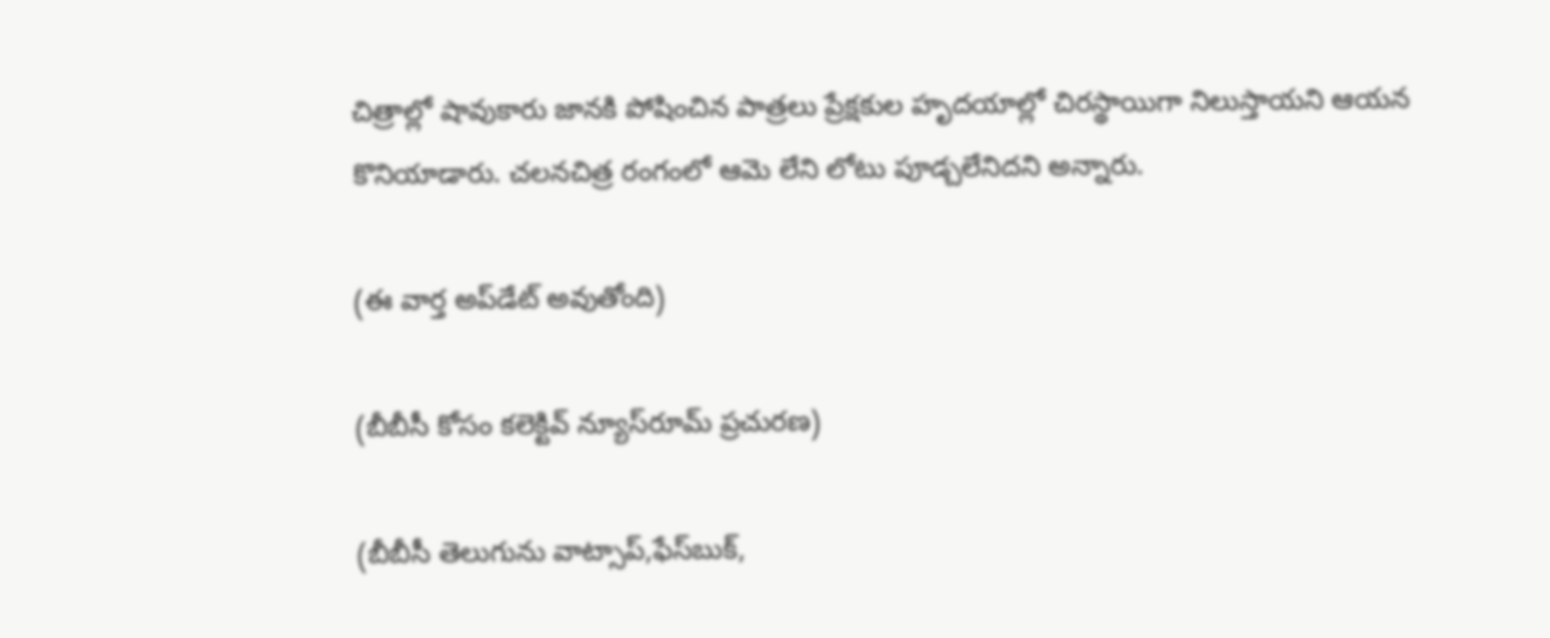చిత్రాల్లో షావుకారు జానకి పోషించిన పాత్రలు ప్రేక్షకుల హృదయాల్లో చిరస్థాయిగా నిలుస్తాయని ఆయన కొనియాడారు. చలనచిత్ర రంగంలో ఆమె లేని లోటు పూడ్చలేనిదని అన్నారు.

(ఈ వార్త అప్‌డేట్ అవుతోంది)

(బీబీసీ కోసం కలెక్టివ్ న్యూస్‌రూమ్ ప్రచురణ)

(బీబీసీ తెలుగును వాట్సాప్‌,ఫేస్‌బుక్,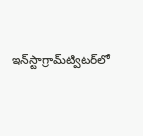ఇన్‌స్టాగ్రామ్‌ట్విటర్‌లో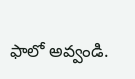ఫాలో అవ్వండి.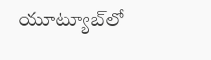యూట్యూబ్‌లో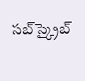సబ్‌స్క్రైబ్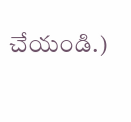చేయండి.)